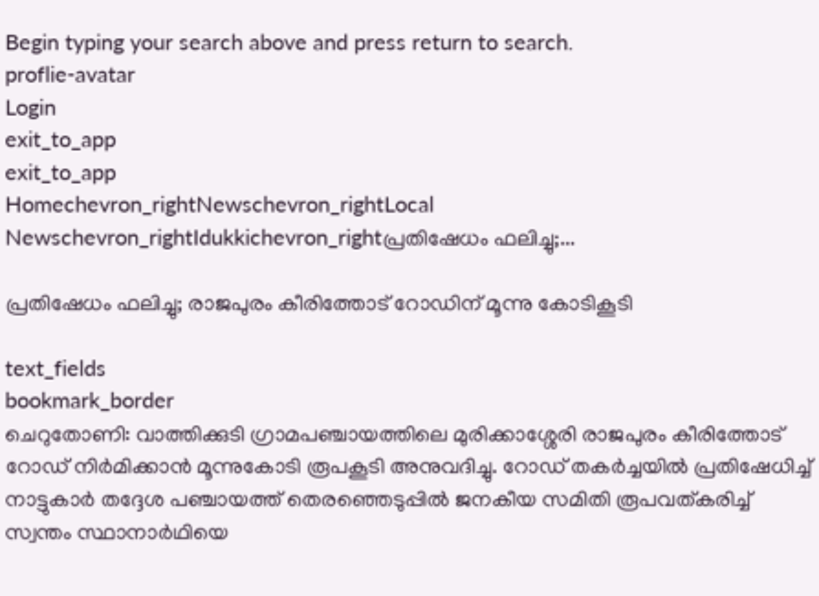Begin typing your search above and press return to search.
proflie-avatar
Login
exit_to_app
exit_to_app
Homechevron_rightNewschevron_rightLocal Newschevron_rightIdukkichevron_rightപ്രതിഷേധം ഫലിച്ചു;...

പ്രതിഷേധം ഫലിച്ചു; രാജപുരം കീരിത്തോട് റോഡിന് മൂന്നു കോടികൂടി

text_fields
bookmark_border
ചെറുതോണി: വാത്തിക്കുടി ഗ്രാമപഞ്ചായത്തിലെ മുരിക്കാശ്ശേരി രാജപുരം കീരിത്തോട് റോഡ് നിർമിക്കാൻ മൂന്നുകോടി രൂപകൂടി അനുവദിച്ചു. റോഡ് തകർച്ചയിൽ പ്രതിഷേധിച്ച് നാട്ടുകാർ തദ്ദേശ പഞ്ചായത്ത് തെരഞ്ഞെടുപ്പില്‍ ജനകീയ സമിതി രൂപവത്കരിച്ച് സ്വന്തം സ്ഥാനാർഥിയെ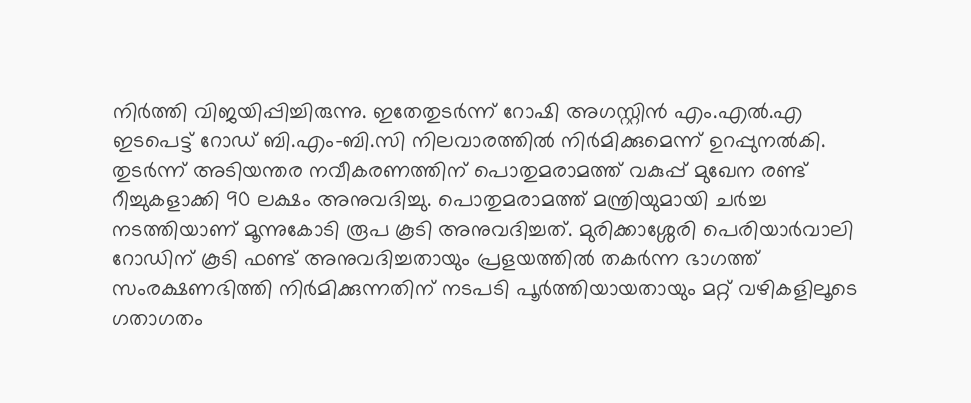നിര്‍ത്തി വിജയിപ്പിച്ചിരുന്നു. ഇതേതുടർന്ന് റോഷി അഗസ്റ്റിന്‍ എം.എൽ.എ ഇടപെട്ട് റോഡ് ബി.എം-ബി.സി നിലവാരത്തില്‍ നിർമിക്കുമെന്ന് ഉറപ്പുനല്‍കി. തുടര്‍ന്ന് അടിയന്തര നവീകരണത്തിന് പൊതുമരാമത്ത് വകുപ്പ് മുഖേന രണ്ട് റീച്ചുകളാക്കി 90 ലക്ഷം അനുവദിച്ചു. പൊതുമരാമത്ത് മന്ത്രിയുമായി ചര്‍ച്ച നടത്തിയാണ് മൂന്നുകോടി രൂപ കൂടി അനുവദിച്ചത്. മുരിക്കാശ്ശേരി പെരിയാര്‍വാലി റോഡിന് കൂടി ഫണ്ട് അനുവദിച്ചതായും പ്രളയത്തില്‍ തകര്‍ന്ന ഭാഗത്ത് സംരക്ഷണഭിത്തി നിർമിക്കുന്നതിന് നടപടി പൂര്‍ത്തിയായതായും മറ്റ് വഴികളിലൂടെ ഗതാഗതം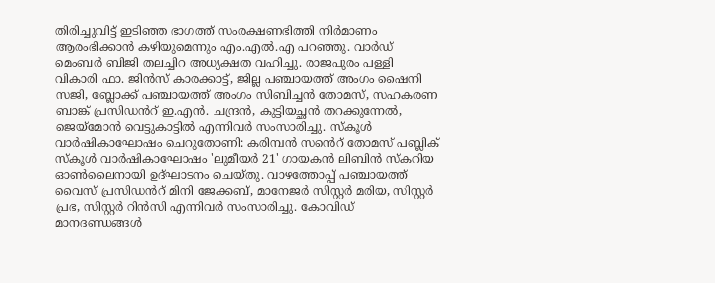തിരിച്ചുവിട്ട് ഇടിഞ്ഞ ഭാഗത്ത് സംരക്ഷണഭിത്തി നിർമാണം ആരംഭിക്കാന്‍ കഴിയുമെന്നും എം.എൽ.എ പറഞ്ഞു. വാര്‍ഡ് മെംബര്‍ ബിജി തലച്ചിറ അധ്യക്ഷത വഹിച്ചു. രാജപുരം പള്ളി വികാരി ഫാ. ജിന്‍സ് കാരക്കാട്ട്, ജില്ല പഞ്ചായത്ത് അംഗം ഷൈനി സജി, ബ്ലോക്ക് പഞ്ചായത്ത് അംഗം സിബിച്ചന്‍ തോമസ്, സഹകരണ ബാങ്ക് പ്രസിഡൻറ് ഇ.എന്‍. ചന്ദ്രന്‍, കുട്ടിയച്ഛന്‍ തറക്കുന്നേല്‍, ജെയ്‌മോന്‍ വെട്ടുകാട്ടില്‍ എന്നിവര്‍ സംസാരിച്ചു. സ്കൂൾ വാർഷികാഘോഷം ചെറുതോണി: കരിമ്പൻ സൻെറ് തോമസ് പബ്ലിക് സ്കൂൾ വാർഷികാഘോഷം 'ലുമീയർ 21' ഗായകൻ ലിബിൻ സ്കറിയ ഓൺലൈനായി ഉദ്ഘാടനം ചെയ്തു. വാഴത്തോപ്പ് പഞ്ചായത്ത് വൈസ് പ്രസിഡൻറ് മിനി ജേക്കബ്, മാനേജർ സിസ്റ്റർ മരിയ, സിസ്റ്റർ പ്രഭ, സിസ്റ്റർ റിൻസി എന്നിവർ സംസാരിച്ചു. കോവിഡ് മാനദണ്ഡങ്ങൾ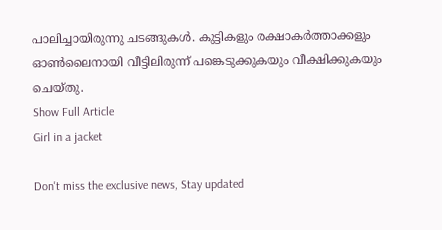പാലിച്ചായിരുന്നു ചടങ്ങുകൾ. കുട്ടികളും രക്ഷാകർത്താക്കളും ഓൺലൈനായി വീട്ടിലിരുന്ന് പങ്കെടുക്കുകയും വീക്ഷിക്കുകയും ചെയ്തു.
Show Full Article
Girl in a jacket

Don't miss the exclusive news, Stay updated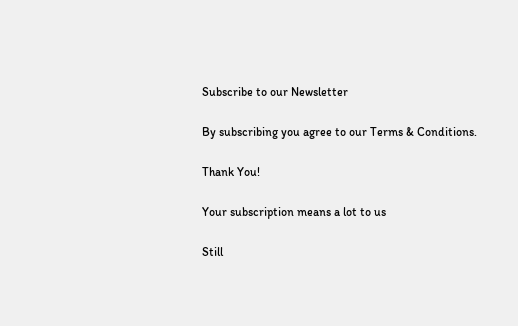Subscribe to our Newsletter

By subscribing you agree to our Terms & Conditions.

Thank You!

Your subscription means a lot to us

Still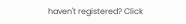haven't registered? Click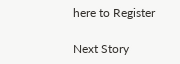here to Register

Next Story